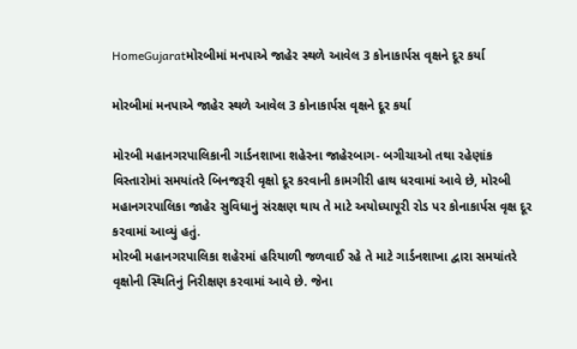HomeGujaratમોરબીમાં મનપાએ જાહેર સ્થળે આવેલ 3 કોનાકાર્પસ વૃક્ષને દૂર કર્યા

મોરબીમાં મનપાએ જાહેર સ્થળે આવેલ 3 કોનાકાર્પસ વૃક્ષને દૂર કર્યા

મોરબી મહાનગરપાલિકાની ગાર્ડનશાખા શહેરના જાહેરબાગ- બગીચાઓ તથા રહેણાંક વિસ્તારોમાં સમયાંતરે બિનજરૂરી વૃક્ષો દૂર કરવાની કામગીરી હાથ ધરવામાં આવે છે, મોરબી મહાનગરપાલિકા જાહેર સુવિધાનું સંરક્ષણ થાય તે માટે અયોધ્યાપૂરી રોડ પર કોનાકાર્પસ વૃક્ષ દૂર કરવામાં આવ્યું હતું.
મોરબી મહાનગરપાલિકા શહેરમાં હરિયાળી જળવાઈ રહે તે માટે ગાર્ડનશાખા દ્વારા સમયાંતરે વૃક્ષોની સ્થિતિનું નિરીક્ષણ કરવામાં આવે છે. જેના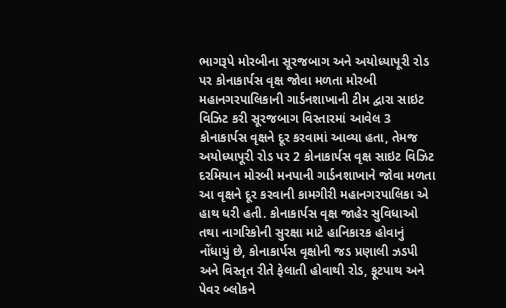ભાગરૂપે મોરબીના સૂરજબાગ અને અયોધ્યાપૂરી રોડ પર કોનાકાર્પસ વૃક્ષ જોવા મળતા મોરબી મહાનગરપાલિકાની ગાર્ડનશાખાની ટીમ દ્વારા સાઇટ વિઝિટ કરી સૂરજબાગ વિસ્તારમાં આવેલ 3 કોનાકાર્પસ વૃક્ષને દૂર કરવામાં આવ્યા હતા, તેમજ અયોધ્યાપૂરી રોડ પર 2 કોનાકાર્પસ વૃક્ષ સાઇટ વિઝિટ દરમિયાન મોરબી મનપાની ગાર્ડનશાખાને જોવા મળતા આ વૃક્ષને દૂર કરવાની કામગીરી મહાનગરપાલિકા એ હાથ ધરી હતી. કોનાકાર્પસ વૃક્ષ જાહેર સુવિધાઓ તથા નાગરિકોની સુરક્ષા માટે હાનિકારક હોવાનું નોંધાયું છે, કોનાકાર્પસ વૃક્ષોની જડ પ્રણાલી ઝડપી અને વિસ્તૃત રીતે ફેલાતી હોવાથી રોડ, ફૂટપાથ અને પેવર બ્લોકને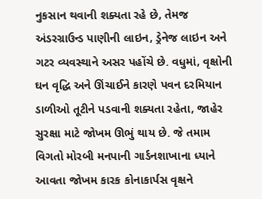નુકસાન થવાની શક્યતા રહે છે, તેમજ અંડરગ્રાઉન્ડ પાણીની લાઇન, ડ્રેનેજ લાઇન અને ગટર વ્યવસ્થાને અસર પહોંચે છે. વધુમાં, વૃક્ષોની ઘન વૃદ્ધિ અને ઊંચાઈને કારણે પવન દરમિયાન ડાળીઓ તૂટીને પડવાની શક્યતા રહેતા, જાહેર સુરક્ષા માટે જોખમ ઊભું થાય છે. જે તમામ વિગતો મોરબી મનપાની ગાર્ડનશાખાના ધ્યાને આવતા જોખમ કારક કોનાકાર્પસ વૃક્ષને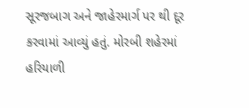સૂરજબાગ અને જાહેરમાર્ગ પર થી દૂર કરવામાં આવ્યું હતું. મોરબી શહેરમાં હરિયાળી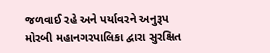જળવાઈ રહે અને પર્યાવરને અનુરૂપ મોરબી મહાનગરપાલિકા દ્વારા સુરક્ષિત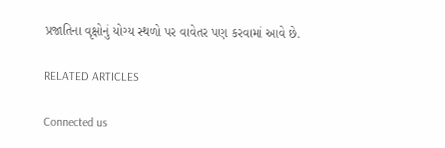પ્રજાતિના વૃક્ષોનું યોગ્ય સ્થળો પર વાવેતર પણ કરવામાં આવે છે.

RELATED ARTICLES

Connected us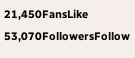21,450FansLike
53,070FollowersFollow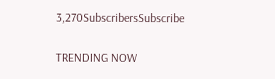3,270SubscribersSubscribe

TRENDING NOW